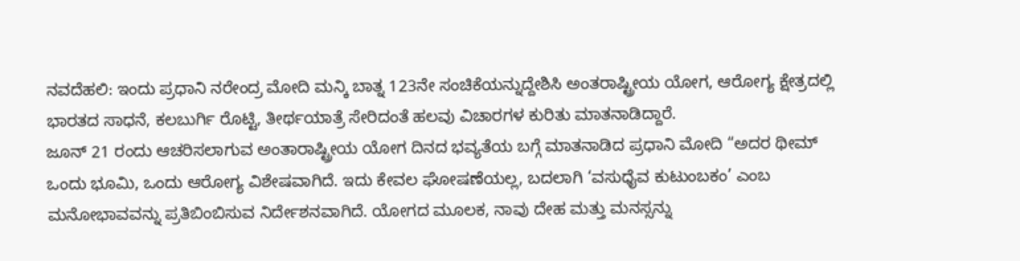ನವದೆಹಲಿ: ಇಂದು ಪ್ರಧಾನಿ ನರೇಂದ್ರ ಮೋದಿ ಮನ್ಕಿ ಬಾತ್ನ 123ನೇ ಸಂಚಿಕೆಯನ್ನುದ್ದೇಶಿಸಿ ಅಂತರಾಷ್ಟ್ರೀಯ ಯೋಗ, ಆರೋಗ್ಯ ಕ್ಷೇತ್ರದಲ್ಲಿ ಭಾರತದ ಸಾಧನೆ, ಕಲಬುರ್ಗಿ ರೊಟ್ಟಿ, ತೀರ್ಥಯಾತ್ರೆ ಸೇರಿದಂತೆ ಹಲವು ವಿಚಾರಗಳ ಕುರಿತು ಮಾತನಾಡಿದ್ದಾರೆ.
ಜೂನ್ 21 ರಂದು ಆಚರಿಸಲಾಗುವ ಅಂತಾರಾಷ್ಟ್ರೀಯ ಯೋಗ ದಿನದ ಭವ್ಯತೆಯ ಬಗ್ಗೆ ಮಾತನಾಡಿದ ಪ್ರಧಾನಿ ಮೋದಿ “ಅದರ ಥೀಮ್ ಒಂದು ಭೂಮಿ, ಒಂದು ಆರೋಗ್ಯ ವಿಶೇಷವಾಗಿದೆ. ಇದು ಕೇವಲ ಘೋಷಣೆಯಲ್ಲ, ಬದಲಾಗಿ ‘ವಸುಧೈವ ಕುಟುಂಬಕಂ’ ಎಂಬ ಮನೋಭಾವವನ್ನು ಪ್ರತಿಬಿಂಬಿಸುವ ನಿರ್ದೇಶನವಾಗಿದೆ. ಯೋಗದ ಮೂಲಕ, ನಾವು ದೇಹ ಮತ್ತು ಮನಸ್ಸನ್ನು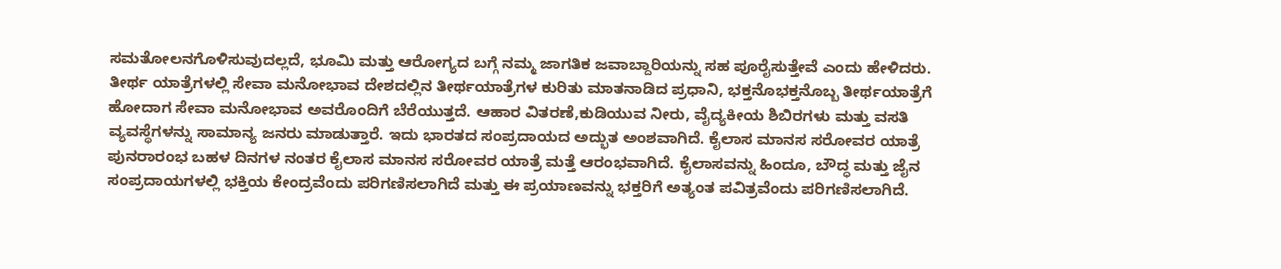ಸಮತೋಲನಗೊಳಿಸುವುದಲ್ಲದೆ, ಭೂಮಿ ಮತ್ತು ಆರೋಗ್ಯದ ಬಗ್ಗೆ ನಮ್ಮ ಜಾಗತಿಕ ಜವಾಬ್ದಾರಿಯನ್ನು ಸಹ ಪೂರೈಸುತ್ತೇವೆ ಎಂದು ಹೇಳಿದರು.
ತೀರ್ಥ ಯಾತ್ರೆಗಳಲ್ಲಿ ಸೇವಾ ಮನೋಭಾವ ದೇಶದಲ್ಲಿನ ತೀರ್ಥಯಾತ್ರೆಗಳ ಕುರಿತು ಮಾತನಾಡಿದ ಪ್ರಧಾನಿ, ಭಕ್ತನೊಭಕ್ತನೊಬ್ಬ ತೀರ್ಥಯಾತ್ರೆಗೆ ಹೋದಾಗ ಸೇವಾ ಮನೋಭಾವ ಅವರೊಂದಿಗೆ ಬೆರೆಯುತ್ತದೆ. ಆಹಾರ ವಿತರಣೆ,ಕುಡಿಯುವ ನೀರು, ವೈದ್ಯಕೀಯ ಶಿಬಿರಗಳು ಮತ್ತು ವಸತಿ ವ್ಯವಸ್ಥೆಗಳನ್ನು ಸಾಮಾನ್ಯ ಜನರು ಮಾಡುತ್ತಾರೆ. ಇದು ಭಾರತದ ಸಂಪ್ರದಾಯದ ಅದ್ಭುತ ಅಂಶವಾಗಿದೆ. ಕೈಲಾಸ ಮಾನಸ ಸರೋವರ ಯಾತ್ರೆ ಪುನರಾರಂಭ ಬಹಳ ದಿನಗಳ ನಂತರ ಕೈಲಾಸ ಮಾನಸ ಸರೋವರ ಯಾತ್ರೆ ಮತ್ತೆ ಆರಂಭವಾಗಿದೆ. ಕೈಲಾಸವನ್ನು ಹಿಂದೂ, ಬೌದ್ಧ ಮತ್ತು ಜೈನ ಸಂಪ್ರದಾಯಗಳಲ್ಲಿ ಭಕ್ತಿಯ ಕೇಂದ್ರವೆಂದು ಪರಿಗಣಿಸಲಾಗಿದೆ ಮತ್ತು ಈ ಪ್ರಯಾಣವನ್ನು ಭಕ್ತರಿಗೆ ಅತ್ಯಂತ ಪವಿತ್ರವೆಂದು ಪರಿಗಣಿಸಲಾಗಿದೆ.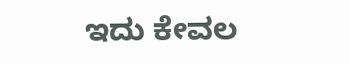ಇದು ಕೇವಲ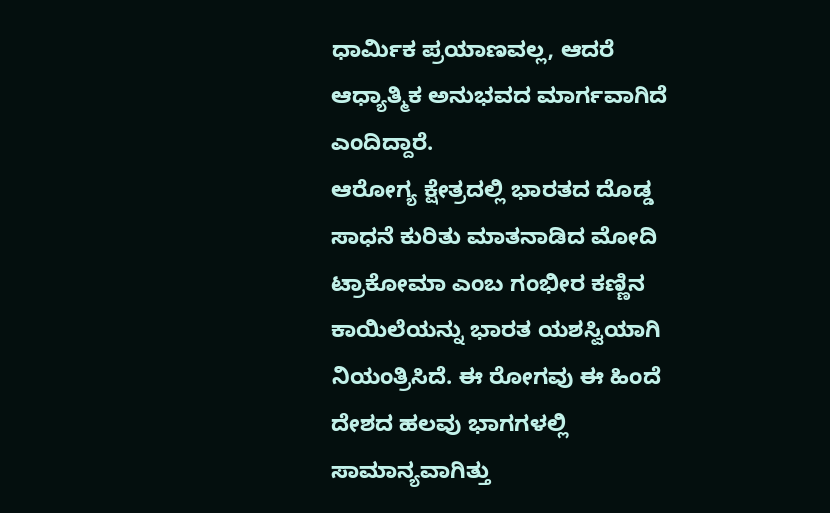ಧಾರ್ಮಿಕ ಪ್ರಯಾಣವಲ್ಲ, ಆದರೆ ಆಧ್ಯಾತ್ಮಿಕ ಅನುಭವದ ಮಾರ್ಗವಾಗಿದೆ ಎಂದಿದ್ದಾರೆ.
ಆರೋಗ್ಯ ಕ್ಷೇತ್ರದಲ್ಲಿ ಭಾರತದ ದೊಡ್ಡ ಸಾಧನೆ ಕುರಿತು ಮಾತನಾಡಿದ ಮೋದಿ ಟ್ರಾಕೋಮಾ ಎಂಬ ಗಂಭೀರ ಕಣ್ಣಿನ ಕಾಯಿಲೆಯನ್ನು ಭಾರತ ಯಶಸ್ವಿಯಾಗಿ ನಿಯಂತ್ರಿಸಿದೆ. ಈ ರೋಗವು ಈ ಹಿಂದೆ ದೇಶದ ಹಲವು ಭಾಗಗಳಲ್ಲಿ ಸಾಮಾನ್ಯವಾಗಿತ್ತು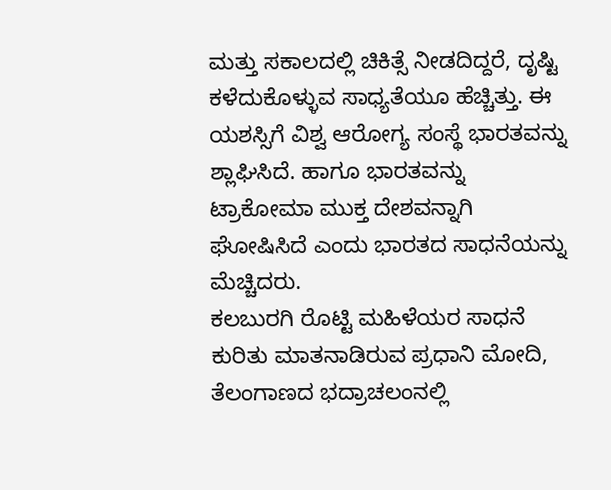ಮತ್ತು ಸಕಾಲದಲ್ಲಿ ಚಿಕಿತ್ಸೆ ನೀಡದಿದ್ದರೆ, ದೃಷ್ಟಿ ಕಳೆದುಕೊಳ್ಳುವ ಸಾಧ್ಯತೆಯೂ ಹೆಚ್ಚಿತ್ತು. ಈ ಯಶಸ್ಸಿಗೆ ವಿಶ್ವ ಆರೋಗ್ಯ ಸಂಸ್ಥೆ ಭಾರತವನ್ನು ಶ್ಲಾಘಿಸಿದೆ. ಹಾಗೂ ಭಾರತವನ್ನು ಟ್ರಾಕೋಮಾ ಮುಕ್ತ ದೇಶವನ್ನಾಗಿ ಘೋಷಿಸಿದೆ ಎಂದು ಭಾರತದ ಸಾಧನೆಯನ್ನು ಮೆಚ್ಚಿದರು.
ಕಲಬುರಗಿ ರೊಟ್ಟಿ ಮಹಿಳೆಯರ ಸಾಧನೆ ಕುರಿತು ಮಾತನಾಡಿರುವ ಪ್ರಧಾನಿ ಮೋದಿ, ತೆಲಂಗಾಣದ ಭದ್ರಾಚಲಂನಲ್ಲಿ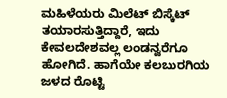ಮಹಿಳೆಯರು ಮಿಲೆಟ್ ಬಿಸ್ಕೆಟ್ ತಯಾರಸುತ್ತಿದ್ದಾರೆ, ಇದು ಕೇವಲದೇಶವಲ್ಲ ಲಂಡನ್ವರೆಗೂ ಹೋಗಿದೆ. ಹಾಗೆಯೇ ಕಲಬುರಗಿಯ ಜಳದ ರೊಟ್ಟಿ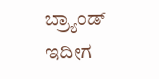ಬ್ರ್ಯಾಂಡ್ ಇದೀಗ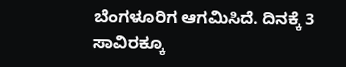ಬೆಂಗಳೂರಿಗ ಆಗಮಿಸಿದೆ. ದಿನಕ್ಕೆ 3 ಸಾವಿರಕ್ಕೂ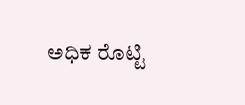ಅಧಿಕ ರೊಟ್ಟಿ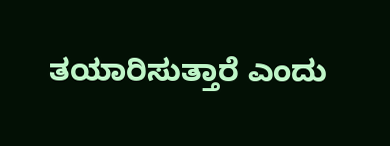ತಯಾರಿಸುತ್ತಾರೆ ಎಂದು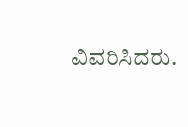ವಿವರಿಸಿದರು.